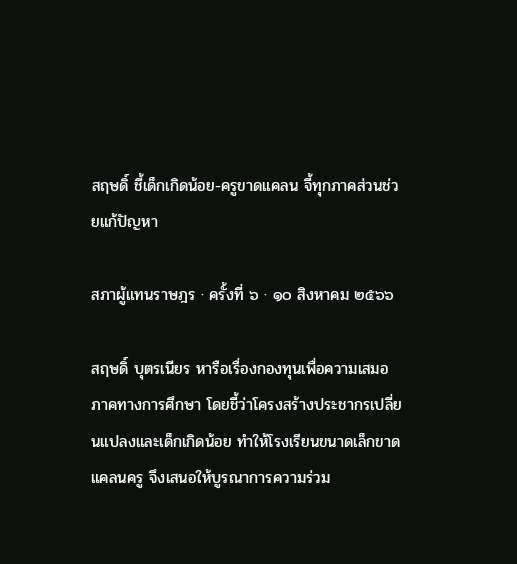สฤษดิ์ ชี้เด็กเกิดน้อย-ครูขาดแคลน จี้ทุกภาคส่วนช่วยแก้ปัญหา

สภาผู้แทนราษฎร · ครั้งที่ ๖ · ๑๐ สิงหาคม ๒๕๖๖

สฤษดิ์ บุตรเนียร หารือเรื่องกองทุนเพื่อความเสมอภาคทางการศึกษา โดยชี้ว่าโครงสร้างประชากรเปลี่ยนแปลงและเด็กเกิดน้อย ทำให้โรงเรียนขนาดเล็กขาดแคลนครู จึงเสนอให้บูรณาการความร่วม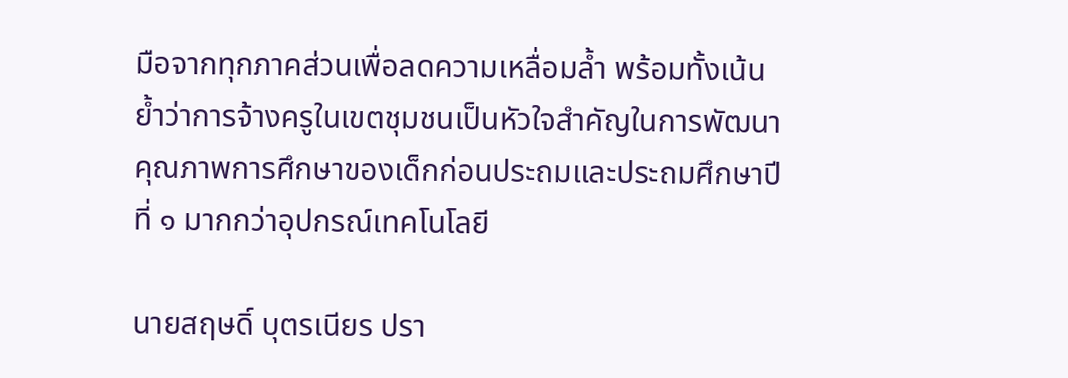มือจากทุกภาคส่วนเพื่อลดความเหลื่อมล้ำ พร้อมทั้งเน้นย้ำว่าการจ้างครูในเขตชุมชนเป็นหัวใจสำคัญในการพัฒนาคุณภาพการศึกษาของเด็กก่อนประถมและประถมศึกษาปีที่ ๑ มากกว่าอุปกรณ์เทคโนโลยี

นายสฤษดิ์ บุตรเนียร ปรา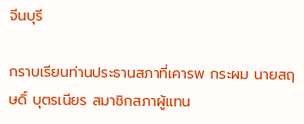จีนบุรี

กราบเรียนท่านประธานสภาที่เคารพ กระผม นายสฤษดิ์ บุตรเนียร สมาชิกสภาผู้แทน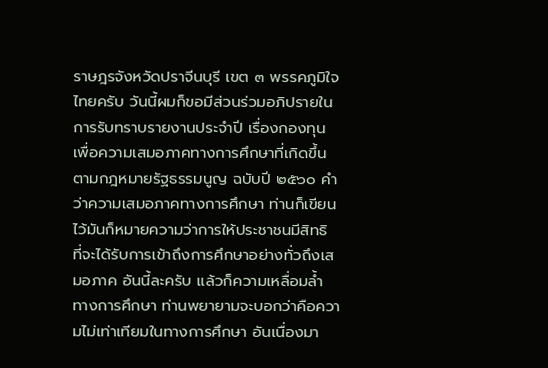ราษฎรจังหวัดปราจีนบุรี เขต ๓ พรรคภูมิใจไทยครับ วันนี้ผมก็ขอมีส่วนร่วมอภิปรายในการรับทราบรายงานประจำปี เรื่องกองทุนเพื่อความเสมอภาคทางการศึกษาที่เกิดขึ้นตามกฎหมายรัฐธรรมนูญ ฉบับปี ๒๕๖๐ คำว่าความเสมอภาคทางการศึกษา ท่านก็เขียนไว้มันก็หมายความว่าการให้ประชาชนมีสิทธิ ที่จะได้รับการเข้าถึงการศึกษาอย่างทั่วถึงเสมอภาค อันนี้ละครับ แล้วก็ความเหลื่อมล้ำ ทางการศึกษา ท่านพยายามจะบอกว่าคือความไม่เท่าเทียมในทางการศึกษา อันเนื่องมา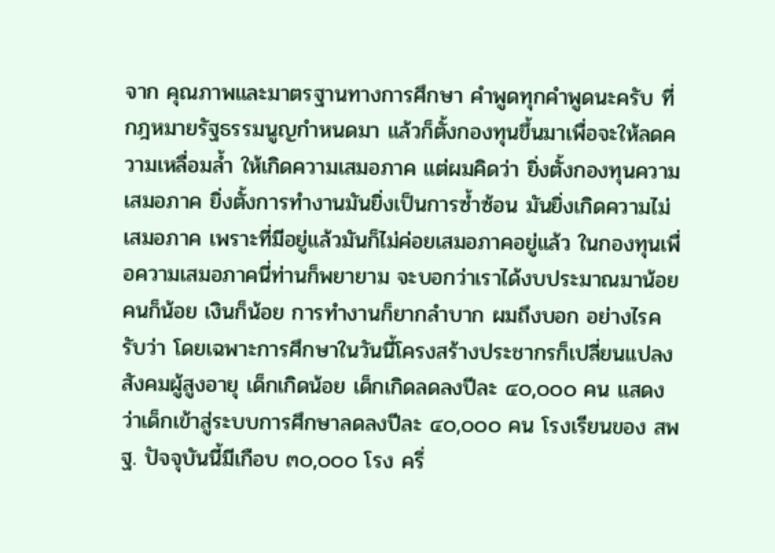จาก คุณภาพและมาตรฐานทางการศึกษา คำพูดทุกคำพูดนะครับ ที่กฎหมายรัฐธรรมนูญกำหนดมา แล้วก็ตั้งกองทุนขึ้นมาเพื่อจะให้ลดความเหลื่อมล้ำ ให้เกิดความเสมอภาค แต่ผมคิดว่า ยิ่งตั้งกองทุนความเสมอภาค ยิ่งตั้งการทำงานมันยิ่งเป็นการซ้ำซ้อน มันยิ่งเกิดความไม่เสมอภาค เพราะที่มีอยู่แล้วมันก็ไม่ค่อยเสมอภาคอยู่แล้ว ในกองทุนเพื่อความเสมอภาคนี่ท่านก็พยายาม จะบอกว่าเราได้งบประมาณมาน้อย คนก็น้อย เงินก็น้อย การทำงานก็ยากลำบาก ผมถึงบอก อย่างไรครับว่า โดยเฉพาะการศึกษาในวันนี้โครงสร้างประชากรก็เปลี่ยนแปลง สังคมผู้สูงอายุ เด็กเกิดน้อย เด็กเกิดลดลงปีละ ๔๐,๐๐๐ คน แสดงว่าเด็กเข้าสู่ระบบการศึกษาลดลงปีละ ๔๐,๐๐๐ คน โรงเรียนของ สพฐ. ปัจจุบันนี้มีเกือบ ๓๐,๐๐๐ โรง ครึ่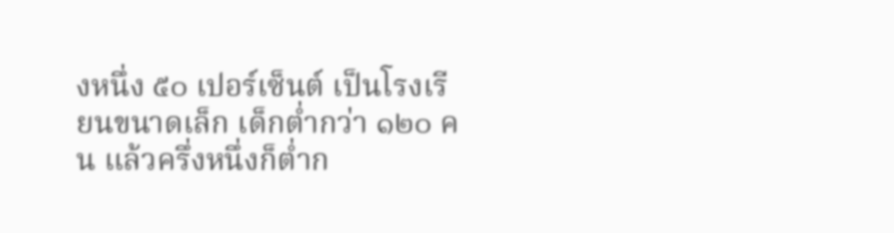งหนึ่ง ๕๐ เปอร์เซ็นต์ เป็นโรงเรียนขนาดเล็ก เด็กต่ำกว่า ๑๒๐ คน แล้วครึ่งหนึ่งก็ต่ำก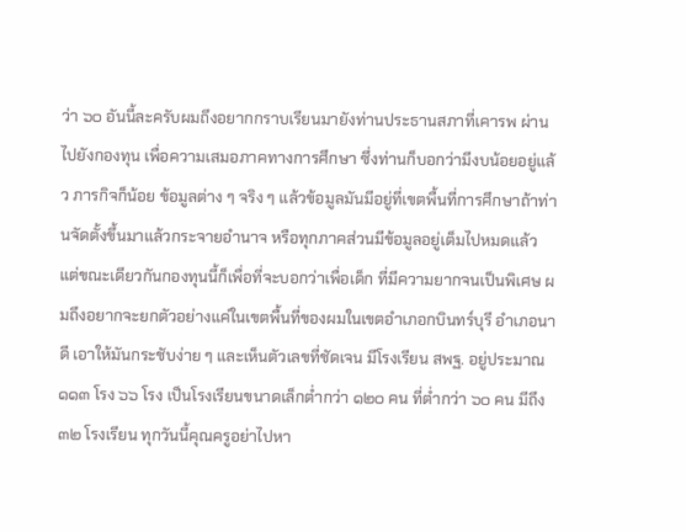ว่า ๖๐ อันนี้ละครับผมถึงอยากกราบเรียนมายังท่านประธานสภาที่เคารพ ผ่านไปยังกองทุน เพื่อความเสมอภาคทางการศึกษา ซึ่งท่านก็บอกว่ามีงบน้อยอยู่แล้ว ภารกิจก็น้อย ข้อมูลต่าง ๆ จริง ๆ แล้วข้อมูลมันมีอยู่ที่เขตพื้นที่การศึกษาถ้าท่านจัดตั้งขึ้นมาแล้วกระจายอำนาจ หรือทุกภาคส่วนมีข้อมูลอยู่เต็มไปหมดแล้ว แต่ขณะเดียวกันกองทุนนี้ก็เพื่อที่จะบอกว่าเพื่อเด็ก ที่มีความยากจนเป็นพิเศษ ผมถึงอยากจะยกตัวอย่างแค่ในเขตพื้นที่ของผมในเขตอำเภอกบินทร์บุรี อำเภอนาดี เอาให้มันกระชับง่าย ๆ และเห็นตัวเลขที่ชัดเจน มีโรงเรียน สพฐ. อยู่ประมาณ ๑๑๓ โรง ๖๖ โรง เป็นโรงเรียนขนาดเล็กต่ำกว่า ๑๒๐ คน ที่ต่ำกว่า ๖๐ คน มีถึง ๓๒ โรงเรียน ทุกวันนี้คุณครูอย่าไปหา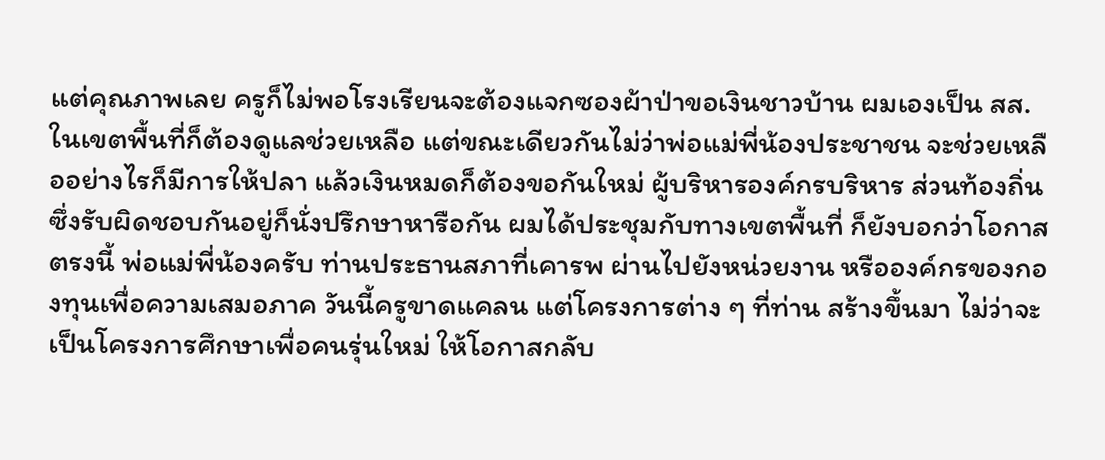แต่คุณภาพเลย ครูก็ไม่พอโรงเรียนจะต้องแจกซองผ้าป่าขอเงินชาวบ้าน ผมเองเป็น สส. ในเขตพื้นที่ก็ต้องดูแลช่วยเหลือ แต่ขณะเดียวกันไม่ว่าพ่อแม่พี่น้องประชาชน จะช่วยเหลืออย่างไรก็มีการให้ปลา แล้วเงินหมดก็ต้องขอกันใหม่ ผู้บริหารองค์กรบริหาร ส่วนท้องถิ่นซึ่งรับผิดชอบกันอยู่ก็นั่งปรึกษาหารือกัน ผมได้ประชุมกับทางเขตพื้นที่ ก็ยังบอกว่าโอกาสตรงนี้ พ่อแม่พี่น้องครับ ท่านประธานสภาที่เคารพ ผ่านไปยังหน่วยงาน หรือองค์กรของกองทุนเพื่อความเสมอภาค วันนี้ครูขาดแคลน แต่โครงการต่าง ๆ ที่ท่าน สร้างขึ้นมา ไม่ว่าจะเป็นโครงการศึกษาเพื่อคนรุ่นใหม่ ให้โอกาสกลับ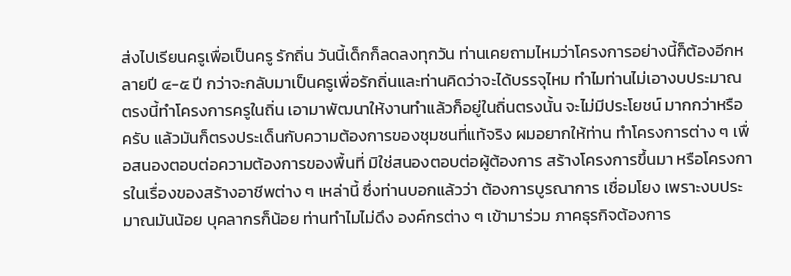ส่งไปเรียนครูเพื่อเป็นครู รักถิ่น วันนี้เด็กก็ลดลงทุกวัน ท่านเคยถามไหมว่าโครงการอย่างนี้ก็ต้องอีกหลายปี ๔-๕ ปี กว่าจะกลับมาเป็นครูเพื่อรักถิ่นและท่านคิดว่าจะได้บรรจุไหม ทำไมท่านไม่เอางบประมาณ ตรงนี้ทำโครงการครูในถิ่น เอามาพัฒนาให้งานทำแล้วก็อยู่ในถิ่นตรงนั้น จะไม่มีประโยชน์ มากกว่าหรือครับ แล้วมันก็ตรงประเด็นกับความต้องการของชุมชนที่แท้จริง ผมอยากให้ท่าน ทำโครงการต่าง ๆ เพื่อสนองตอบต่อความต้องการของพื้นที่ มิใช่สนองตอบต่อผู้ต้องการ สร้างโครงการขึ้นมา หรือโครงการในเรื่องของสร้างอาชีพต่าง ๆ เหล่านี้ ซึ่งท่านบอกแล้วว่า ต้องการบูรณาการ เชื่อมโยง เพราะงบประมาณมันน้อย บุคลากรก็น้อย ท่านทำไมไม่ดึง องค์กรต่าง ๆ เข้ามาร่วม ภาคธุรกิจต้องการ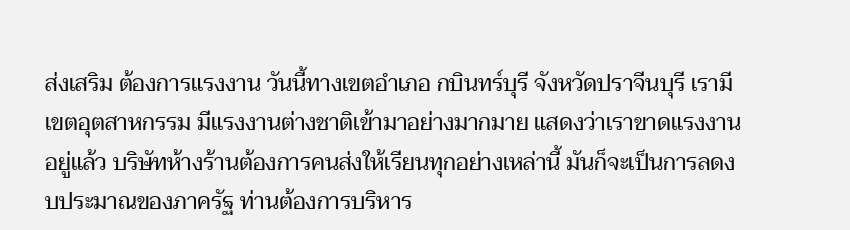ส่งเสริม ต้องการแรงงาน วันนี้ทางเขตอำเภอ กบินทร์บุรี จังหวัดปราจีนบุรี เรามีเขตอุตสาหกรรม มีแรงงานต่างชาติเข้ามาอย่างมากมาย แสดงว่าเราขาดแรงงานอยู่แล้ว บริษัทห้างร้านต้องการคนส่งให้เรียนทุกอย่างเหล่านี้ มันก็จะเป็นการลดงบประมาณของภาครัฐ ท่านต้องการบริหาร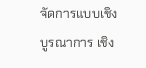จัดการแบบเชิงบูรณาการ เชิง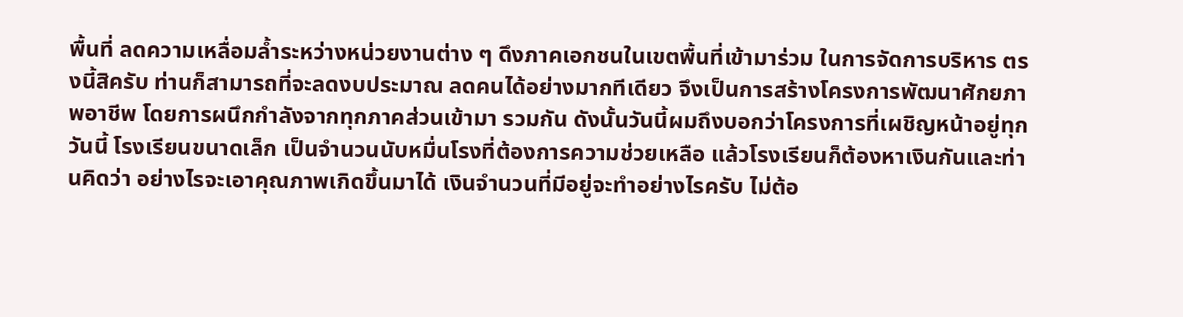พื้นที่ ลดความเหลื่อมล้ำระหว่างหน่วยงานต่าง ๆ ดึงภาคเอกชนในเขตพื้นที่เข้ามาร่วม ในการจัดการบริหาร ตรงนี้สิครับ ท่านก็สามารถที่จะลดงบประมาณ ลดคนได้อย่างมากทีเดียว จึงเป็นการสร้างโครงการพัฒนาศักยภาพอาชีพ โดยการผนึกกำลังจากทุกภาคส่วนเข้ามา รวมกัน ดังนั้นวันนี้ผมถึงบอกว่าโครงการที่เผชิญหน้าอยู่ทุกวันนี้ โรงเรียนขนาดเล็ก เป็นจำนวนนับหมื่นโรงที่ต้องการความช่วยเหลือ แล้วโรงเรียนก็ต้องหาเงินกันและท่านคิดว่า อย่างไรจะเอาคุณภาพเกิดขึ้นมาได้ เงินจำนวนที่มีอยู่จะทำอย่างไรครับ ไม่ต้อ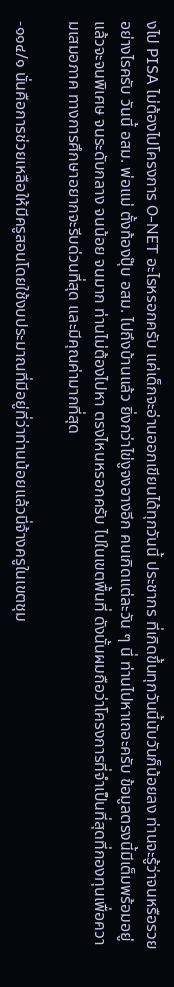งไป PISA ไม่ต้องไปโครงการ O-NET อะไรหรอกครับ แค่เด็กจะอ่านออกเขียนได้ทุกวันนี้ ประชากร ที่เกิดขึ้นทุกวันนี้นับวันก็น้อยลง ท่านจะรู้ว่าจนหรือรวยอย่างไรครับ วันนี้ อสม. พ่อแม่ ตั้งท้องปุ๊บ อสม. ไปถึงบ้านแล้ว ยิ่งกว่าไข่งูจงอางอีก คนเกิดแต่ละวัน ๆ นี่ ท่านไปหาเถอะครับ ข้อมูลตรงนี้มีเต็มพร้อมอยู่แล้วจะจนพิเศษ จนระดับกลาง จนน้อย จนมาก ท่านไม่ต้องไปหา ตรงไหนหรอกครับ ไปในเขตพื้นที่ ดังนั้นผมถือว่าโครงการที่จำเป็นที่สุดที่กองทุนเพื่อความเสมอภาค ทางการศึกษาอยากจะรีบด่วนที่สุด และมีคุณค่ามากที่สุด

-๑๑๔/๑ นั่นคือการช่วยเหลือให้มีครูสอนโดยใช้งบประมาณที่มีอยู่ที่ว่าท่านน้อยแล้วนี่จ้างครูในเขตชุม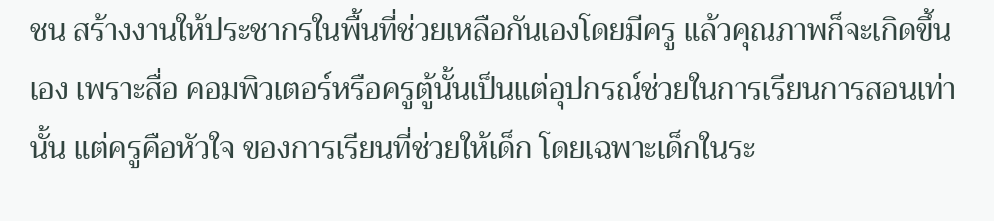ชน สร้างงานให้ประชากรในพื้นที่ช่วยเหลือกันเองโดยมีครู แล้วคุณภาพก็จะเกิดขึ้นเอง เพราะสื่อ คอมพิวเตอร์หรือครูตู้นั้นเป็นแต่อุปกรณ์ช่วยในการเรียนการสอนเท่านั้น แต่ครูคือหัวใจ ของการเรียนที่ช่วยให้เด็ก โดยเฉพาะเด็กในระ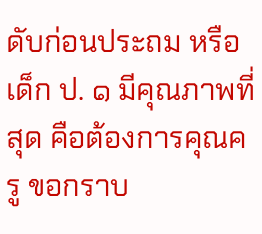ดับก่อนประถม หรือเด็ก ป. ๑ มีคุณภาพที่สุด คือต้องการคุณครู ขอกราบ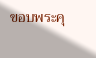ขอบพระคุ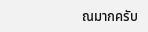ณมากครับ